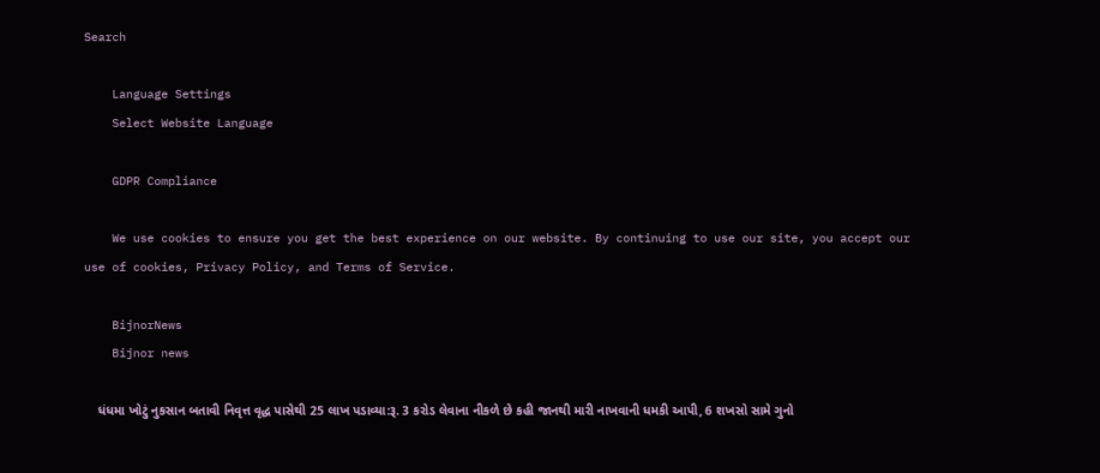Search

    Language Settings
    Select Website Language

    GDPR Compliance

    We use cookies to ensure you get the best experience on our website. By continuing to use our site, you accept our use of cookies, Privacy Policy, and Terms of Service.

    BijnorNews
    Bijnor news

    ધંધમા ખોટું નુકસાન બતાવી નિવૃત્ત વૃદ્ધ પાસેથી 25 લાખ પડાવ્યા:રૂ. 3 કરોડ લેવાના નીકળે છે કહી જાનથી મારી નાખવાની ધમકી આપી, 6 શખસો સામે ગુનો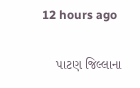12 hours ago

    પાટણ જિલ્લાના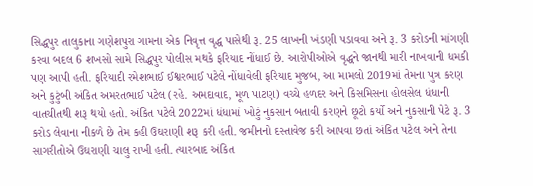સિદ્ધપુર તાલુકાના ગણેશપુરા ગામના એક નિવૃત્ત વૃદ્ધ પાસેથી રૂ. 25 લાખની ખંડણી પડાવવા અને રૂ. 3 કરોડની માંગણી કરવા બદલ 6 શખસો સામે સિદ્ધપુર પોલીસ મથકે ફરિયાદ નોંધાઈ છે. આરોપીઓએ વૃદ્ધને જાનથી મારી નાખવાની ધમકી પણ આપી હતી. ફરિયાદી રમેશભાઈ ઈશ્વરભાઈ પટેલે નોંધાવેલી ફરિયાદ મુજબ, આ મામલો 2019માં તેમના પુત્ર કરણ અને કુટુંબી અંકિત અમરતભાઈ પટેલ (રહે. અમદાવાદ, મૂળ પાટણ) વચ્ચે હળદર અને કિસમિસના હોલસેલ ધંધાની વાતચીતથી શરૂ થયો હતો. અંકિત પટેલે 2022માં ધંધામાં ખોટું નુકસાન બતાવી કરણને છૂટો કર્યો અને નુકસાની પેટે રૂ. 3 કરોડ લેવાના નીકળે છે તેમ કહી ઉઘરાણી શરૂ કરી હતી. જમીનનો દસ્તાવેજ કરી આપવા છતાં અંકિત પટેલ અને તેના સાગરીતોએ ઉઘરાણી ચાલુ રાખી હતી. ત્યારબાદ અંકિત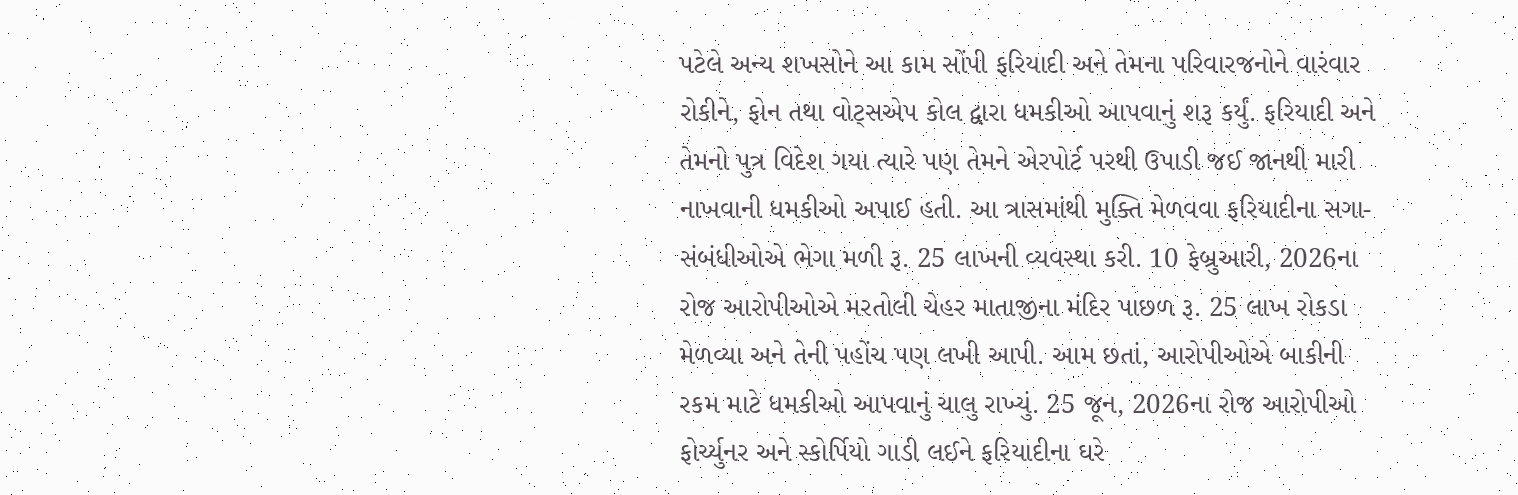પટેલે અન્ય શખસોને આ કામ સોંપી ફરિયાદી અને તેમના પરિવારજનોને વારંવાર રોકીને, ફોન તથા વોટ્સએપ કોલ દ્વારા ધમકીઓ આપવાનું શરૂ કર્યું. ફરિયાદી અને તેમનો પુત્ર વિદેશ ગયા ત્યારે પણ તેમને એરપોર્ટ પરથી ઉપાડી જઈ જાનથી મારી નાખવાની ધમકીઓ અપાઈ હતી. આ ત્રાસમાંથી મુક્તિ મેળવવા ફરિયાદીના સગા-સંબંધીઓએ ભેગા મળી રૂ. 25 લાખની વ્યવસ્થા કરી. 10 ફેબ્રુઆરી, 2026ના રોજ આરોપીઓએ મરતોલી ચેહર માતાજીના મંદિર પાછળ રૂ. 25 લાખ રોકડા મેળવ્યા અને તેની પહોંચ પણ લખી આપી. આમ છતાં, આરોપીઓએ બાકીની રકમ માટે ધમકીઓ આપવાનું ચાલુ રાખ્યું. 25 જૂન, 2026ના રોજ આરોપીઓ ફોર્ચ્યુનર અને સ્કોર્પિયો ગાડી લઈને ફરિયાદીના ઘરે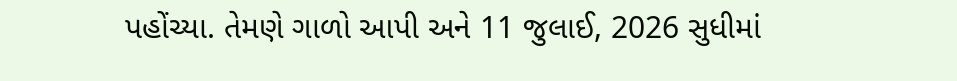પહોંચ્યા. તેમણે ગાળો આપી અને 11 જુલાઈ, 2026 સુધીમાં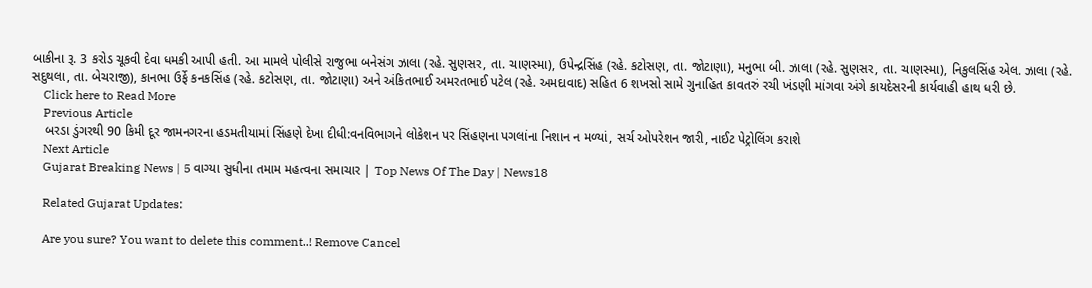બાકીના રૂ. 3 કરોડ ચૂકવી દેવા ધમકી આપી હતી. આ મામલે પોલીસે રાજુભા બનેસંગ ઝાલા (રહે. સુણસર, તા. ચાણસ્મા), ઉપેન્દ્રસિંહ (રહે. કટોસણ, તા. જોટાણા), મનુભા બી. ઝાલા (રહે. સુણસર, તા. ચાણસ્મા), નિકુલસિંહ એલ. ઝાલા (રહે. સદુથલા, તા. બેચરાજી), કાનભા ઉર્ફે કનકસિંહ (રહે. કટોસણ, તા. જોટાણા) અને અંકિતભાઈ અમરતભાઈ પટેલ (રહે. અમદાવાદ) સહિત 6 શખસો સામે ગુનાહિત કાવતરું રચી ખંડણી માંગવા અંગે કાયદેસરની કાર્યવાહી હાથ ધરી છે.
    Click here to Read More
    Previous Article
    બરડા ડુંગરથી 90 કિમી દૂર જામનગરના હડમતીયામાં સિંહણે દેખા દીધી:વનવિભાગને લોકેશન પર સિંહણના પગલાંના નિશાન ન મળ્યાં, સર્ચ ઓપરેશન જારી, નાઈટ પેટ્રોલિંગ કરાશે
    Next Article
    Gujarat Breaking News | 5 વાગ્યા સુધીના તમામ મહત્વના સમાચાર | Top News Of The Day | News18

    Related Gujarat Updates:

    Are you sure? You want to delete this comment..! Remove Cancel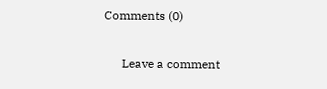Comments (0)

      Leave a comment